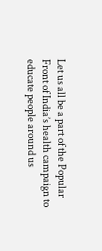Let us all be a part of the Popular Front of India’s health campaign to educate people around us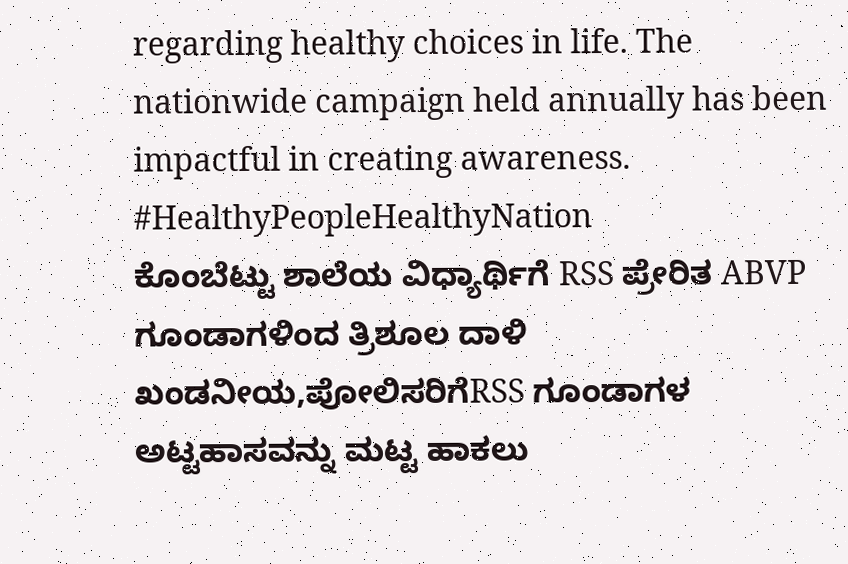regarding healthy choices in life. The nationwide campaign held annually has been impactful in creating awareness. #HealthyPeopleHealthyNation
ಕೊಂಬೆಟ್ಟು ಶಾಲೆಯ ವಿಧ್ಯಾರ್ಥಿಗೆ RSS ಪ್ರೇರಿತ ABVP ಗೂಂಡಾಗಳಿಂದ ತ್ರಿಶೂಲ ದಾಳಿ ಖಂಡನೀಯ,ಪೋಲಿಸರಿಗೆRSS ಗೂಂಡಾಗಳ ಅಟ್ಟಹಾಸವನ್ನು ಮಟ್ಟ ಹಾಕಲು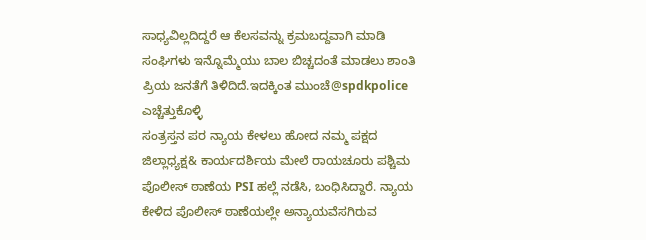ಸಾಧ್ಯವಿಲ್ಲದಿದ್ದರೆ ಆ ಕೆಲಸವನ್ನು ಕ್ರಮಬದ್ದವಾಗಿ ಮಾಡಿ ಸಂಘಿಗಳು ಇನ್ನೊಮ್ಮೆಯು ಬಾಲ ಬಿಚ್ಚದಂತೆ ಮಾಡಲು ಶಾಂತಿ ಪ್ರಿಯ ಜನತೆಗೆ ತಿಳಿದಿದೆ.ಇದಕ್ಕಿಂತ ಮುಂಚೆ@spdkpolice ಎಚ್ಚೆತ್ತುಕೊಳ್ಳಿ
ಸಂತ್ರಸ್ತನ ಪರ ನ್ಯಾಯ ಕೇಳಲು ಹೋದ ನಮ್ಮ ಪಕ್ಷದ ಜಿಲ್ಲಾಧ್ಯಕ್ಷ& ಕಾರ್ಯದರ್ಶಿಯ ಮೇಲೆ ರಾಯಚೂರು ಪಶ್ಚಿಮ ಪೊಲೀಸ್ ಠಾಣೆಯ PSI ಹಲ್ಲೆ ನಡೆಸಿ, ಬಂಧಿಸಿದ್ದಾರೆ. ನ್ಯಾಯ ಕೇಳಿದ ಪೊಲೀಸ್ ಠಾಣೆಯಲ್ಲೇ ಅನ್ಯಾಯವೆಸಗಿರುವ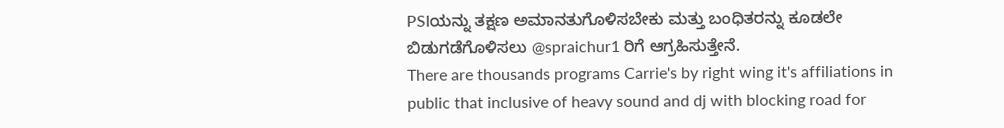PSIಯನ್ನು ತಕ್ಷಣ ಅಮಾನತುಗೊಳಿಸಬೇಕು ಮತ್ತು ಬಂಧಿತರನ್ನು ಕೂಡಲೇ ಬಿಡುಗಡೆಗೊಳಿಸಲು @spraichur1 ರಿಗೆ ಆಗ್ರಹಿಸುತ್ತೇನೆ.
There are thousands programs Carrie's by right wing it's affiliations in public that inclusive of heavy sound and dj with blocking road for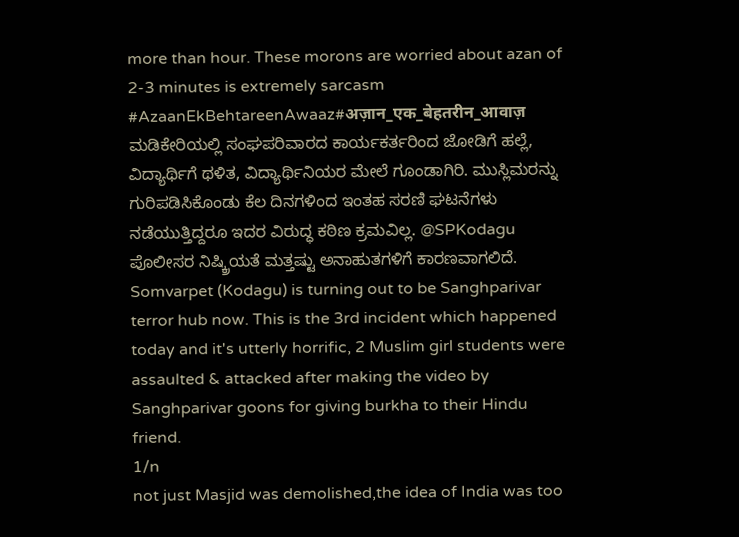more than hour. These morons are worried about azan of 2-3 minutes is extremely sarcasm
#AzaanEkBehtareenAwaaz#अज़ान_एक_बेहतरीन_आवाज़
ಮಡಿಕೇರಿಯಲ್ಲಿ ಸಂಘಪರಿವಾರದ ಕಾರ್ಯಕರ್ತರಿಂದ ಜೋಡಿಗೆ ಹಲ್ಲೆ, ವಿದ್ಯಾರ್ಥಿಗೆ ಥಳಿತ, ವಿದ್ಯಾರ್ಥಿನಿಯರ ಮೇಲೆ ಗೂಂಡಾಗಿರಿ. ಮುಸ್ಲಿಮರನ್ನು ಗುರಿಪಡಿಸಿಕೊಂಡು ಕೆಲ ದಿನಗಳಿಂದ ಇಂತಹ ಸರಣಿ ಘಟನೆಗಳು ನಡೆಯುತ್ತಿದ್ದರೂ ಇದರ ವಿರುದ್ಧ ಕಠಿಣ ಕ್ರಮವಿಲ್ಲ. @SPKodagu ಪೊಲೀಸರ ನಿಷ್ಕ್ರಿಯತೆ ಮತ್ತಷ್ಟು ಅನಾಹುತಗಳಿಗೆ ಕಾರಣವಾಗಲಿದೆ.
Somvarpet (Kodagu) is turning out to be Sanghparivar terror hub now. This is the 3rd incident which happened today and it's utterly horrific, 2 Muslim girl students were assaulted & attacked after making the video by Sanghparivar goons for giving burkha to their Hindu friend.
1/n
not just Masjid was demolished,the idea of India was too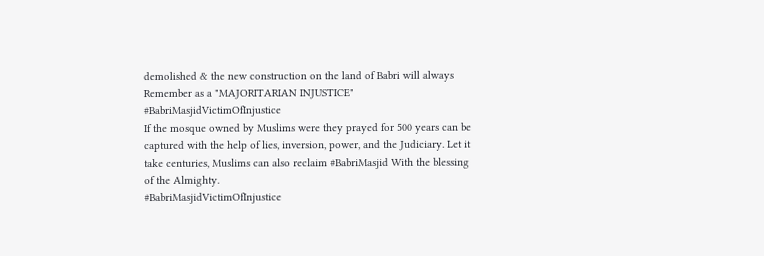demolished & the new construction on the land of Babri will always Remember as a "MAJORITARIAN INJUSTICE"
#BabriMasjidVictimOfInjustice
If the mosque owned by Muslims were they prayed for 500 years can be captured with the help of lies, inversion, power, and the Judiciary. Let it take centuries, Muslims can also reclaim #BabriMasjid With the blessing of the Almighty.
#BabriMasjidVictimOfInjustice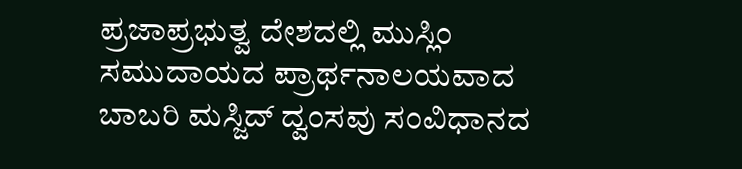ಪ್ರಜಾಪ್ರಭುತ್ವ ದೇಶದಲ್ಲಿ ಮುಸ್ಲಿಂ ಸಮುದಾಯದ ಪ್ರಾರ್ಥನಾಲಯವಾದ ಬಾಬರಿ ಮಸ್ಜಿದ್ ದ್ವಂಸವು ಸಂವಿಧಾನದ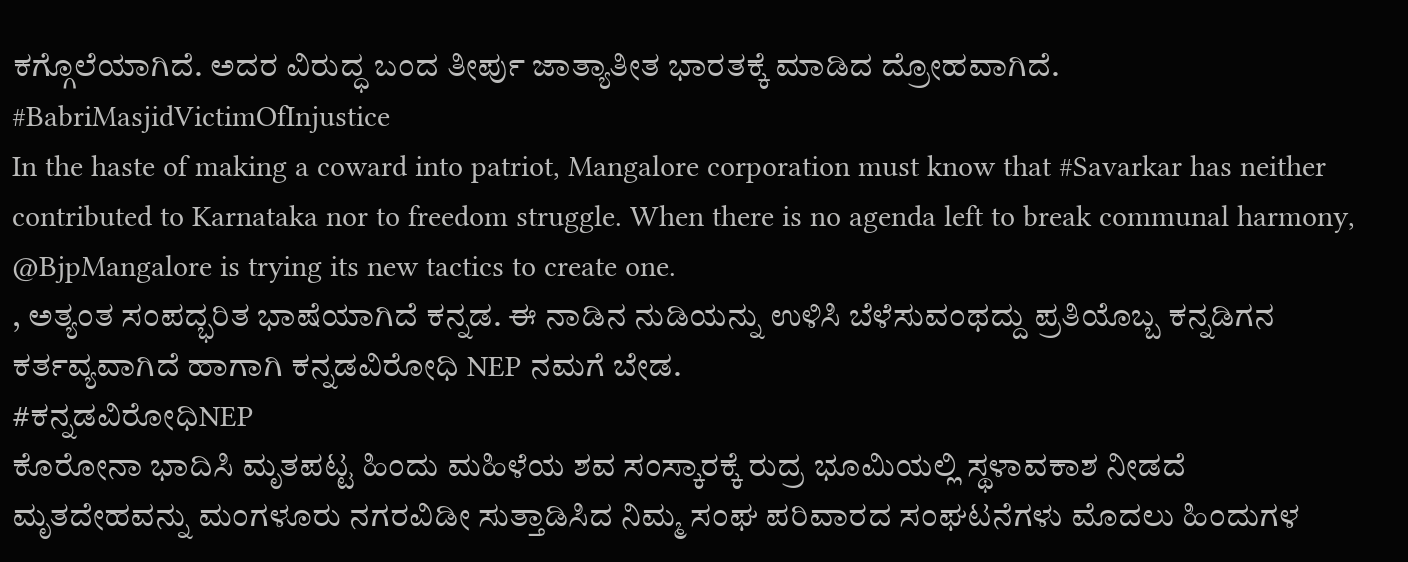ಕಗ್ಗೊಲೆಯಾಗಿದೆ. ಅದರ ವಿರುದ್ಧ ಬಂದ ತೀರ್ಪು ಜಾತ್ಯಾತೀತ ಭಾರತಕ್ಕೆ ಮಾಡಿದ ದ್ರೋಹವಾಗಿದೆ.
#BabriMasjidVictimOfInjustice
In the haste of making a coward into patriot, Mangalore corporation must know that #Savarkar has neither contributed to Karnataka nor to freedom struggle. When there is no agenda left to break communal harmony, @BjpMangalore is trying its new tactics to create one.
, ಅತ್ಯಂತ ಸಂಪದ್ಭರಿತ ಭಾಷೆಯಾಗಿದೆ ಕನ್ನಡ. ಈ ನಾಡಿನ ನುಡಿಯನ್ನು ಉಳಿಸಿ ಬೆಳೆಸುವಂಥದ್ದು ಪ್ರತಿಯೊಬ್ಬ ಕನ್ನಡಿಗನ ಕರ್ತವ್ಯವಾಗಿದೆ ಹಾಗಾಗಿ ಕನ್ನಡವಿರೋಧಿ NEP ನಮಗೆ ಬೇಡ.
#ಕನ್ನಡವಿರೋಧಿNEP
ಕೊರೋನಾ ಭಾದಿಸಿ ಮೃತಪಟ್ಟ ಹಿಂದು ಮಹಿಳೆಯ ಶವ ಸಂಸ್ಕಾರಕ್ಕೆ ರುದ್ರ ಭೂಮಿಯಲ್ಲಿ ಸ್ಥಳಾವಕಾಶ ನೀಡದೆ ಮೃತದೇಹವನ್ನು ಮಂಗಳೂರು ನಗರವಿಡೀ ಸುತ್ತಾಡಿಸಿದ ನಿಮ್ಮ ಸಂಘ ಪರಿವಾರದ ಸಂಘಟನೆಗಳು ಮೊದಲು ಹಿಂದುಗಳ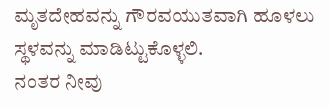ಮೃತದೇಹವನ್ನು ಗೌರವಯುತವಾಗಿ ಹೂಳಲು ಸ್ಥಳವನ್ನು ಮಾಡಿಟ್ಟುಕೊಳ್ಳಲಿ.
ನಂತರ ನೀವು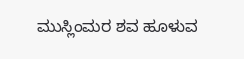ಮುಸ್ಲಿಂಮರ ಶವ ಹೂಳುವ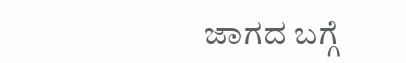ಜಾಗದ ಬಗ್ಗೆ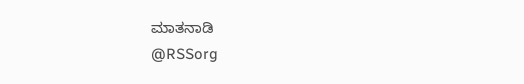ಮಾತನಾಡಿ
@RSSorg